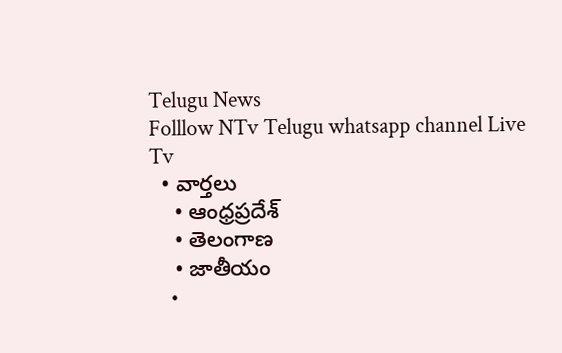Telugu News
Folllow NTv Telugu whatsapp channel Live Tv
  • వార్తలు
    • ఆంధ్రప్రదేశ్
    • తెలంగాణ
    • జాతీయం
    •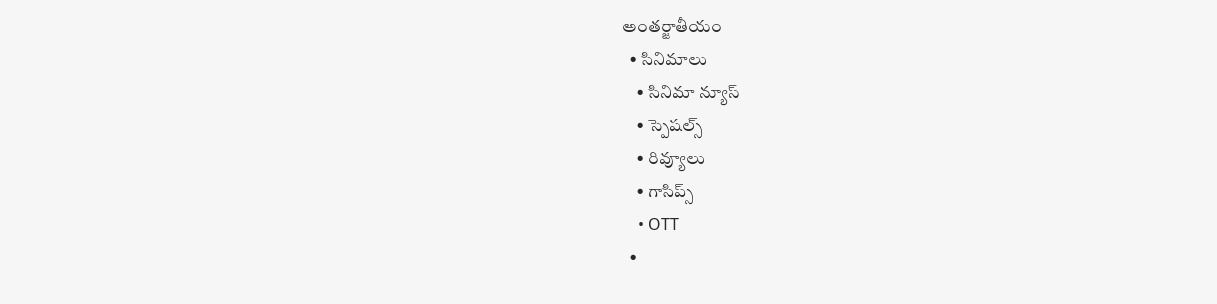అంతర్జాతీయం
  • సినిమాలు
    • సినిమా న్యూస్
    • స్పెషల్స్
    • రివ్యూలు
    • గాసిప్స్
    • OTT
  •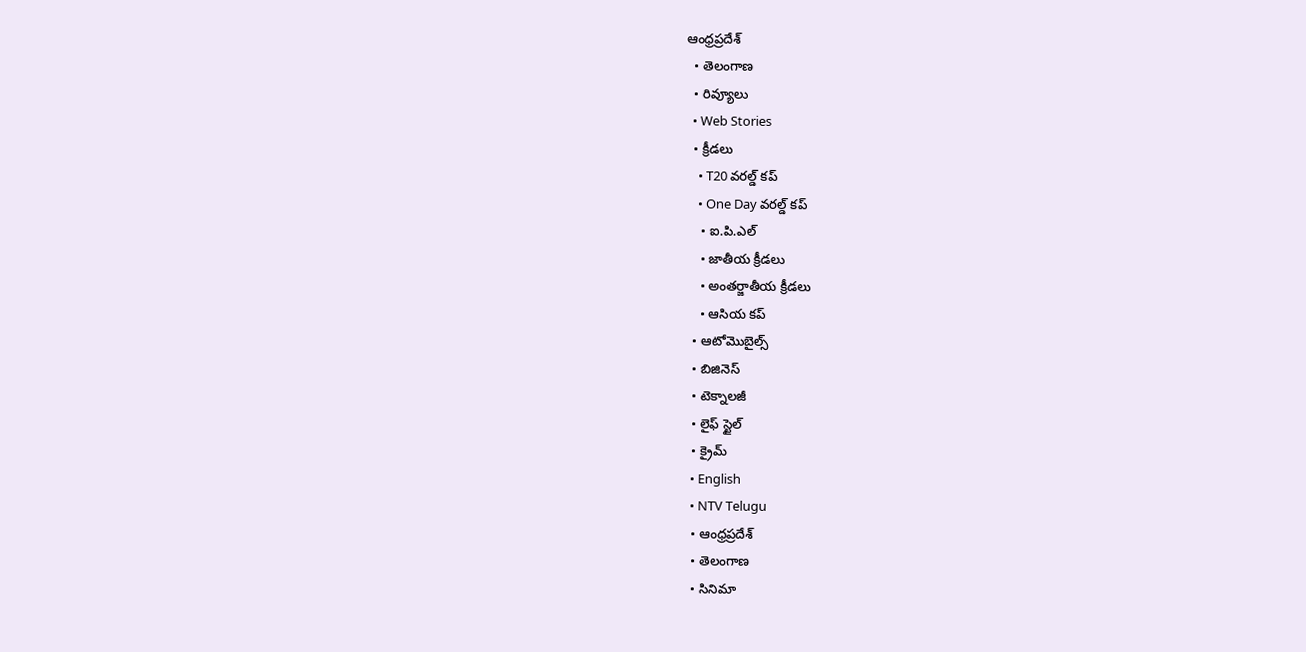ఆంధ్రప్రదేశ్
  • తెలంగాణ
  • రివ్యూలు
  • Web Stories
  • క్రీడలు
    • T20 వరల్డ్ కప్
    • One Day వరల్డ్ కప్
    • ఐ.పి.ఎల్
    • జాతీయ క్రీడలు
    • అంతర్జాతీయ క్రీడలు
    • ఆసియ కప్
  • ఆటోమొబైల్స్
  • బిజినెస్‌
  • టెక్నాలజీ
  • లైఫ్ స్టైల్
  • క్రైమ్
  • English
  • NTV Telugu
  • ఆంధ్రప్రదేశ్
  • తెలంగాణ
  • సినిమా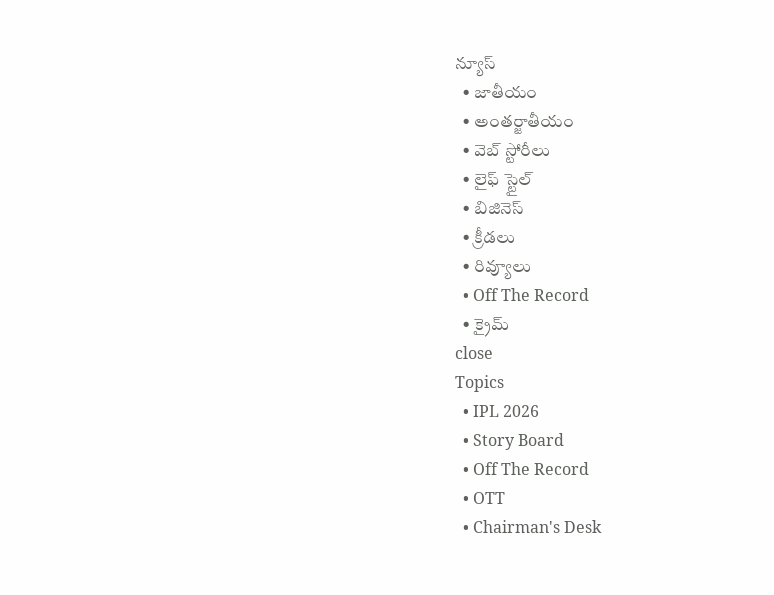న్యూస్
  • జాతీయం
  • అంతర్జాతీయం
  • వెబ్ స్టోరీలు
  • లైఫ్ స్టైల్
  • బిజినెస్‌
  • క్రీడలు
  • రివ్యూలు
  • Off The Record
  • క్రైమ్
close
Topics
  • IPL 2026
  • Story Board
  • Off The Record
  • OTT
  • Chairman's Desk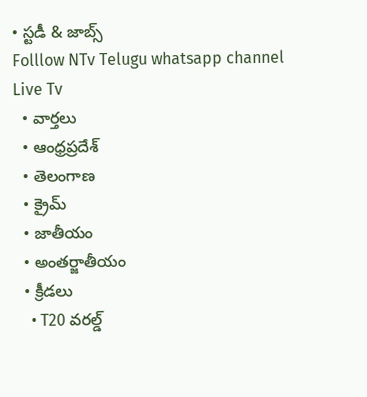• స్టడీ & జాబ్స్
Folllow NTv Telugu whatsapp channel Live Tv
  • వార్తలు
  • ఆంధ్రప్రదేశ్
  • తెలంగాణ
  • క్రైమ్
  • జాతీయం
  • అంతర్జాతీయం
  • క్రీడలు
    • T20 వరల్డ్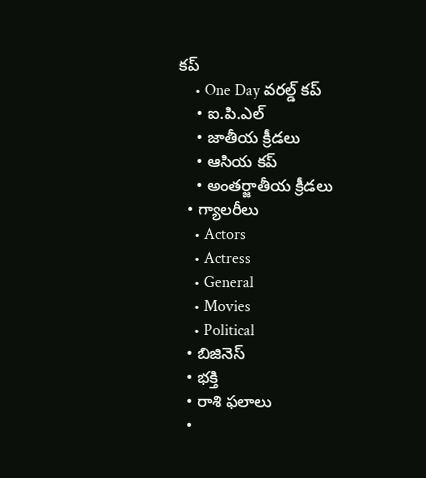కప్
    • One Day వరల్డ్ కప్
    • ఐ.పి.ఎల్
    • జాతీయ క్రీడలు
    • ఆసియ కప్
    • అంతర్జాతీయ క్రీడలు
  • గ్యాలరీలు
    • Actors
    • Actress
    • General
    • Movies
    • Political
  • బిజినెస్‌
  • భక్తి
  • రాశి ఫలాలు
  •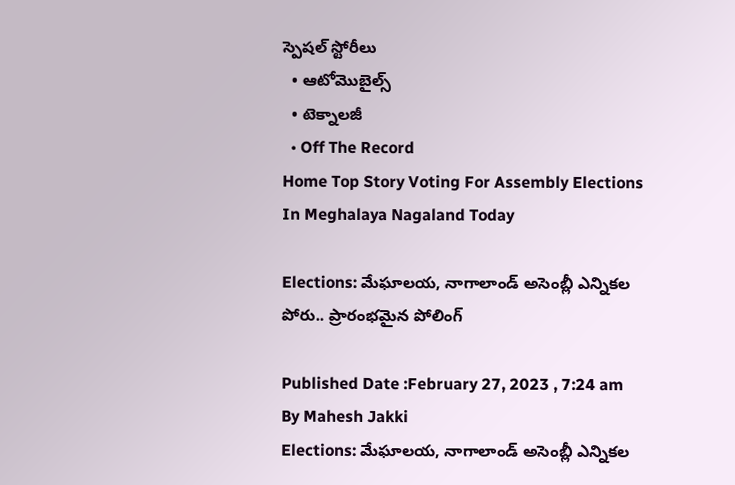స్పెషల్‌ స్టోరీలు
  • ఆటోమొబైల్స్
  • టెక్నాలజీ
  • Off The Record
Home Top Story Voting For Assembly Elections In Meghalaya Nagaland Today

Elections: మేఘాలయ, నాగాలాండ్ అసెంబ్లీ ఎన్నికల పోరు.. ప్రారంభమైన పోలింగ్

Published Date :February 27, 2023 , 7:24 am
By Mahesh Jakki
Elections: మేఘాలయ, నాగాలాండ్ అసెంబ్లీ ఎన్నికల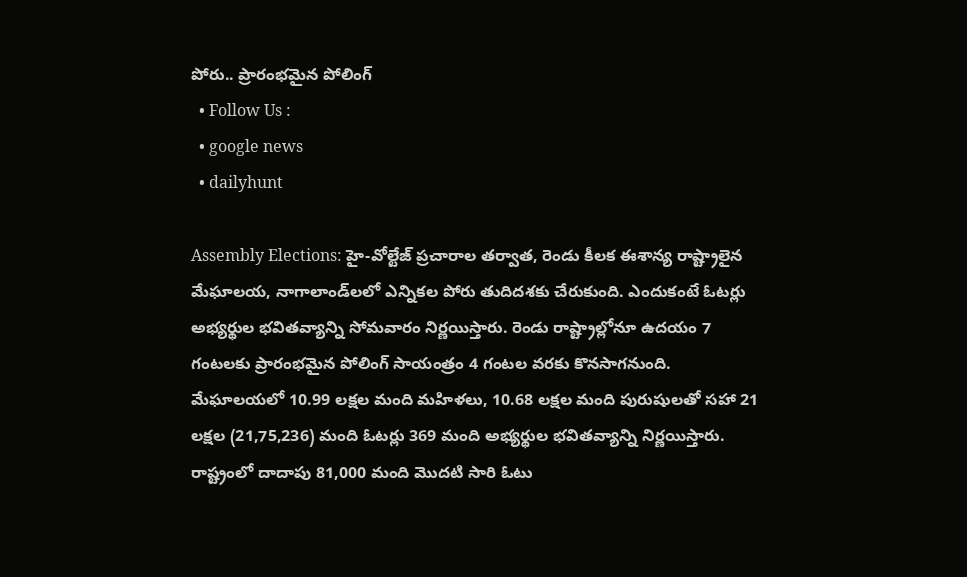పోరు.. ప్రారంభమైన పోలింగ్
  • Follow Us :
  • google news
  • dailyhunt

Assembly Elections: హై-వోల్టేజ్ ప్రచారాల తర్వాత, రెండు కీలక ఈశాన్య రాష్ట్రాలైన మేఘాలయ, నాగాలాండ్‌లలో ఎన్నికల పోరు తుదిదశకు చేరుకుంది. ఎందుకంటే ఓటర్లు అభ్యర్థుల భవితవ్యాన్ని సోమవారం నిర్ణయిస్తారు. రెండు రాష్ట్రాల్లోనూ ఉదయం 7 గంటలకు ప్రారంభమైన పోలింగ్ సాయంత్రం 4 గంటల వరకు కొనసాగనుంది. మేఘాలయలో 10.99 లక్షల మంది మహిళలు, 10.68 లక్షల మంది పురుషులతో సహా 21 లక్షల (21,75,236) మంది ఓటర్లు 369 మంది అభ్యర్థుల భవితవ్యాన్ని నిర్ణయిస్తారు. రాష్ట్రంలో దాదాపు 81,000 మంది మొదటి సారి ఓటు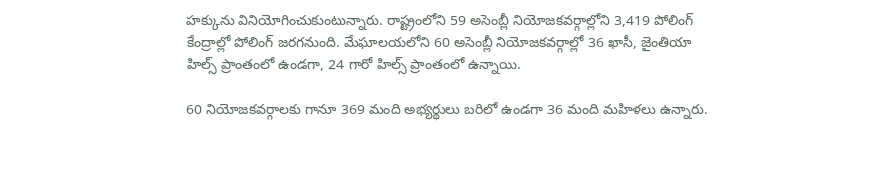హక్కును వినియోగించుకుంటున్నారు. రాష్ట్రంలోని 59 అసెంబ్లీ నియోజకవర్గాల్లోని 3,419 పోలింగ్‌ కేంద్రాల్లో పోలింగ్‌ జరగనుంది. మేఘాలయలోని 60 అసెంబ్లీ నియోజకవర్గాల్లో 36 ఖాసీ, జైంతియా హిల్స్ ప్రాంతంలో ఉండగా, 24 గారో హిల్స్ ప్రాంతంలో ఉన్నాయి.

60 నియోజకవర్గాలకు గానూ 369 మంది అభ్యర్థులు బరిలో ఉండగా 36 మంది మహిళలు ఉన్నారు.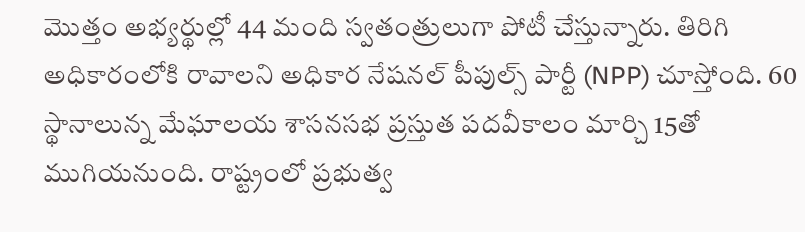మొత్తం అభ్యర్థుల్లో 44 మంది స్వతంత్రులుగా పోటీ చేస్తున్నారు. తిరిగి అధికారంలోకి రావాలని అధికార నేషనల్ పీపుల్స్ పార్టీ (NPP) చూస్తోంది. 60 స్థానాలున్న మేఘాలయ శాసనసభ ప్రస్తుత పదవీకాలం మార్చి 15తో ముగియనుంది. రాష్ట్రంలో ప్రభుత్వ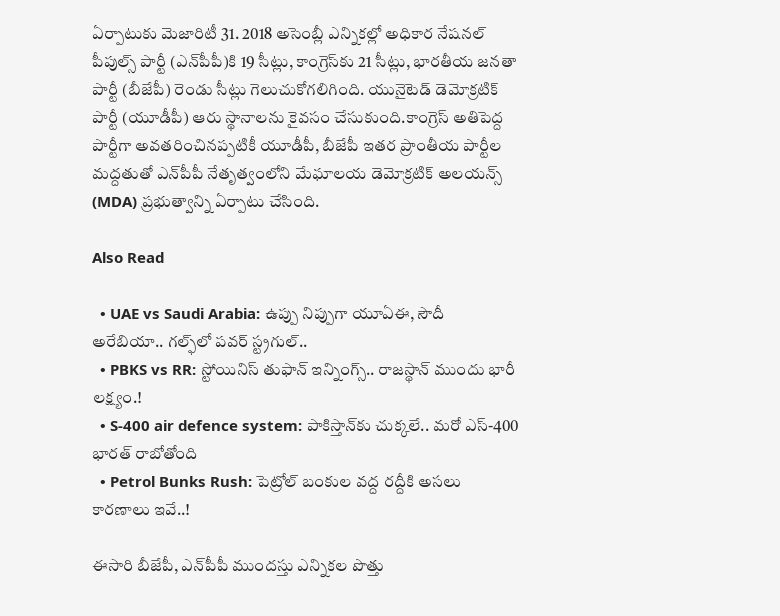ఏర్పాటుకు మెజారిటీ 31. 2018 అసెంబ్లీ ఎన్నికల్లో అధికార నేషనల్ పీపుల్స్ పార్టీ (ఎన్‌పీపీ)కి 19 సీట్లు, కాంగ్రెస్‌కు 21 సీట్లు, భారతీయ జనతా పార్టీ (బీజేపీ) రెండు సీట్లు గెలుచుకోగలిగింది. యునైటెడ్ డెమోక్రటిక్ పార్టీ (యూడీపీ) ఆరు స్థానాలను కైవసం చేసుకుంది.కాంగ్రెస్ అతిపెద్ద పార్టీగా అవతరించినప్పటికీ యూడీపీ, బీజేపీ ఇతర ప్రాంతీయ పార్టీల మద్దతుతో ఎన్‌పీపీ నేతృత్వంలోని మేఘాలయ డెమోక్రటిక్ అలయన్స్ (MDA) ప్రభుత్వాన్ని ఏర్పాటు చేసింది.

Also Read

  • UAE vs Saudi Arabia: ఉప్పు నిప్పుగా యూఏఈ, సౌదీ అరేబియా.. గల్ఫ్‌లో పవర్ స్ట్రగుల్..
  • PBKS vs RR: స్టోయినిస్ తుఫాన్‌ ఇన్నింగ్స్.. రాజస్థాన్‌ ముందు భారీ లక్ష్యం.!
  • S-400 air defence system: పాకిస్తాన్‌కు చుక్కలే.. మరో ఎస్-400 భారత్ రాబోతోంది
  • Petrol Bunks Rush: పెట్రోల్ బంకుల వద్ద రద్దీకి అసలు కారణాలు ఇవే..!

ఈసారి బీజేపీ, ఎన్‌పీపీ ముందస్తు ఎన్నికల పొత్తు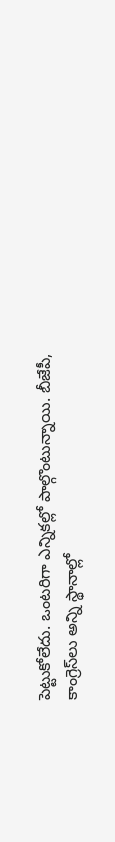పెట్టుకోలేదు. ఒంటరిగా ఎన్నికల్లో పాల్గొంటున్నాయి. బీజేపీ, కాంగ్రెస్‌లు అన్ని స్థానాల్లో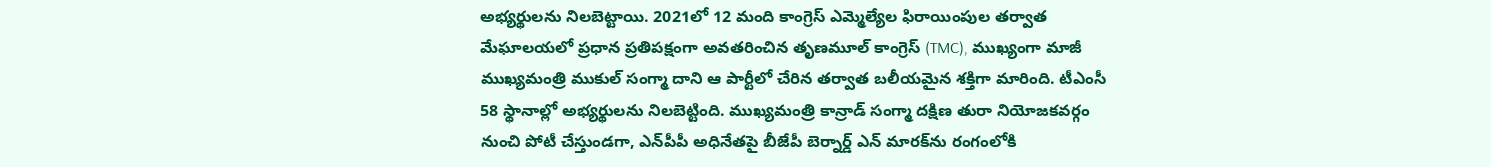అభ్యర్థులను నిలబెట్టాయి. 2021లో 12 మంది కాంగ్రెస్ ఎమ్మెల్యేల ఫిరాయింపుల తర్వాత మేఘాలయలో ప్రధాన ప్రతిపక్షంగా అవతరించిన తృణమూల్ కాంగ్రెస్ (TMC), ముఖ్యంగా మాజీ ముఖ్యమంత్రి ముకుల్ సంగ్మా దాని ఆ పార్టీలో చేరిన తర్వాత బలీయమైన శక్తిగా మారింది. టీఎంసీ 58 స్థానాల్లో అభ్యర్థులను నిలబెట్టింది. ముఖ్యమంత్రి కాన్రాడ్ సంగ్మా దక్షిణ తురా నియోజకవర్గం నుంచి పోటీ చేస్తుండగా, ఎన్‌పీపీ అధినేతపై బీజేపీ బెర్నార్డ్ ఎన్ మారక్‌ను రంగంలోకి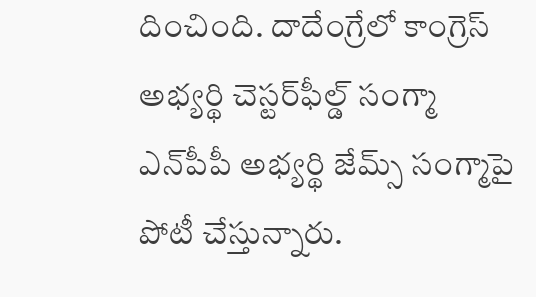దించింది. దాదేంగ్రేలో కాంగ్రెస్ అభ్యర్థి చెస్టర్‌ఫీల్డ్ సంగ్మా ఎన్‌పీపీ అభ్యర్థి జేమ్స్ సంగ్మాపై పోటీ చేస్తున్నారు.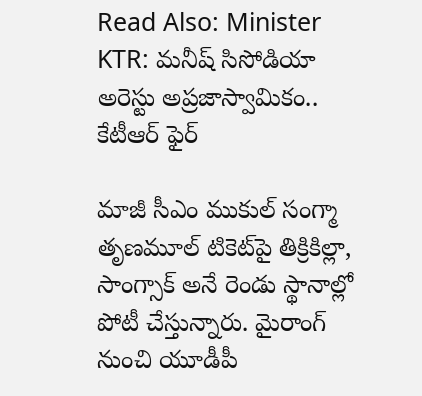Read Also: Minister KTR: మనీష్ సిసోడియా అరెస్టు అప్రజాస్వామికం.. కేటీఆర్ ఫైర్

మాజీ సీఎం ముకుల్ సంగ్మా తృణమూల్ టికెట్‌పై తిక్రికిల్లా, సాంగ్సాక్ అనే రెండు స్థానాల్లో పోటీ చేస్తున్నారు. మైరాంగ్ నుంచి యూడీపీ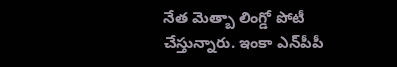నేత మెత్బా లింగ్డో పోటీ చేస్తున్నారు. ఇంకా ఎన్‌పీపీ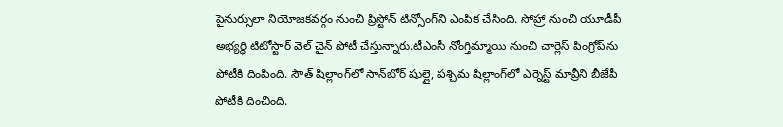పైనుర్సులా నియోజకవర్గం నుంచి ప్రిస్టోన్‌ టిన్సోంగ్‌ని ఎంపిక చేసింది. సోహ్రా నుంచి యూడీపీ అభ్యర్థి టిటోస్టార్ వెల్ చైన్ పోటీ చేస్తున్నారు.టీఎంసీ నోంగ్తిమ్మాయి నుంచి చార్లెస్ పింగ్రోప్‌ను పోటీకి దింపింది. సౌత్ షిల్లాంగ్‌లో సాన్‌బోర్ షుల్లై, పశ్చిమ షిల్లాంగ్‌లో ఎర్నెస్ట్ మావ్రీని బీజేపీ పోటీకి దించింది.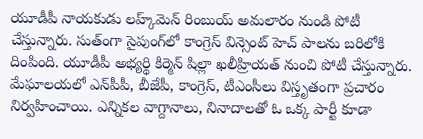యూడీపీ నాయకుడు లహ్క్‌మెన్ రింబుయ్ అమలారం నుండి పోటీ చేస్తున్నారు. సుత్ంగా సైపుంగ్‌లో కాంగ్రెస్ విన్సెంట్ హెచ్ పాలను బరిలోకి దింపింది. యూడీపీ అభ్యర్థి కిర్మెన్ షిల్లా ఖలీహ్రియత్ నుంచి పోటీ చేస్తున్నారు. మేఘాలయలో ఎన్‌పీపీ, బీజేపీ, కాంగ్రెస్, టీఎంసీలు విస్తృతంగా ప్రచారం నిర్వహించాయి. ఎన్నికల వాగ్దానాలు, నినాదాలతో ఓ ఒక్క పార్టీ కూడా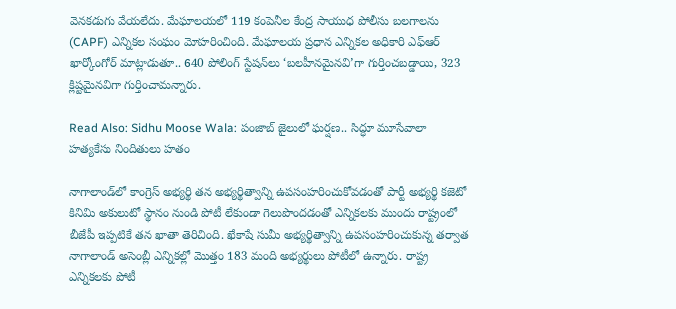వెనకడుగు వేయలేదు. మేఘాలయలో 119 కంపెనీల కేంద్ర సాయుధ పోలీసు బలగాలను (CAPF) ఎన్నికల సంఘం మోహరించింది. మేఘాలయ ప్రధాన ఎన్నికల అధికారి ఎఫ్‌ఆర్ ఖార్కోంగోర్ మాట్లాడుతూ.. 640 పోలింగ్ స్టేషన్‌లు ‘బలహీనమైనవి’గా గుర్తించబడ్డాయి, 323 క్లిష్టమైనవిగా గుర్తించామన్నారు.

Read Also: Sidhu Moose Wala: పంజాబ్‌ జైలులో ఘర్షణ.. సిద్ధూ మూసేవాలా హత్యకేసు నిందితులు హతం

నాగాలాండ్‌లో కాంగ్రెస్ అభ్యర్థి తన అభ్యర్థిత్వాన్ని ఉపసంహరించుకోవడంతో పార్టీ అభ్యర్థి కజెటో కినిమి అకులుటో స్థానం నుండి పోటీ లేకుండా గెలుపొందడంతో ఎన్నికలకు ముందు రాష్ట్రంలో బీజేపీ ఇప్పటికే తన ఖాతా తెరిచింది. ఖేకాషే సుమీ అభ్యర్థిత్వాన్ని ఉపసంహరించుకున్న తర్వాత నాగాలాండ్ అసెంబ్లీ ఎన్నికల్లో మొత్తం 183 మంది అభ్యర్థులు పోటీలో ఉన్నారు. రాష్ట్ర ఎన్నికలకు పోటీ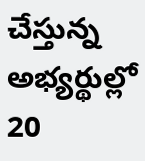చేస్తున్న అభ్యర్థుల్లో 20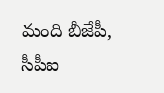మంది బీజేపీ, సీపీఐ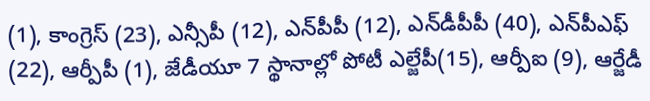(1), కాంగ్రెస్ (23), ఎన్సీపీ (12), ఎన్‌పీపీ (12), ఎన్‌డీపీపీ (40), ఎన్‌పీఎఫ్ (22), ఆర్పీపీ (1), జేడీయూ 7 స్థానాల్లో పోటీ ఎల్జేపీ(15), ఆర్పీఐ (9), ఆర్జేడీ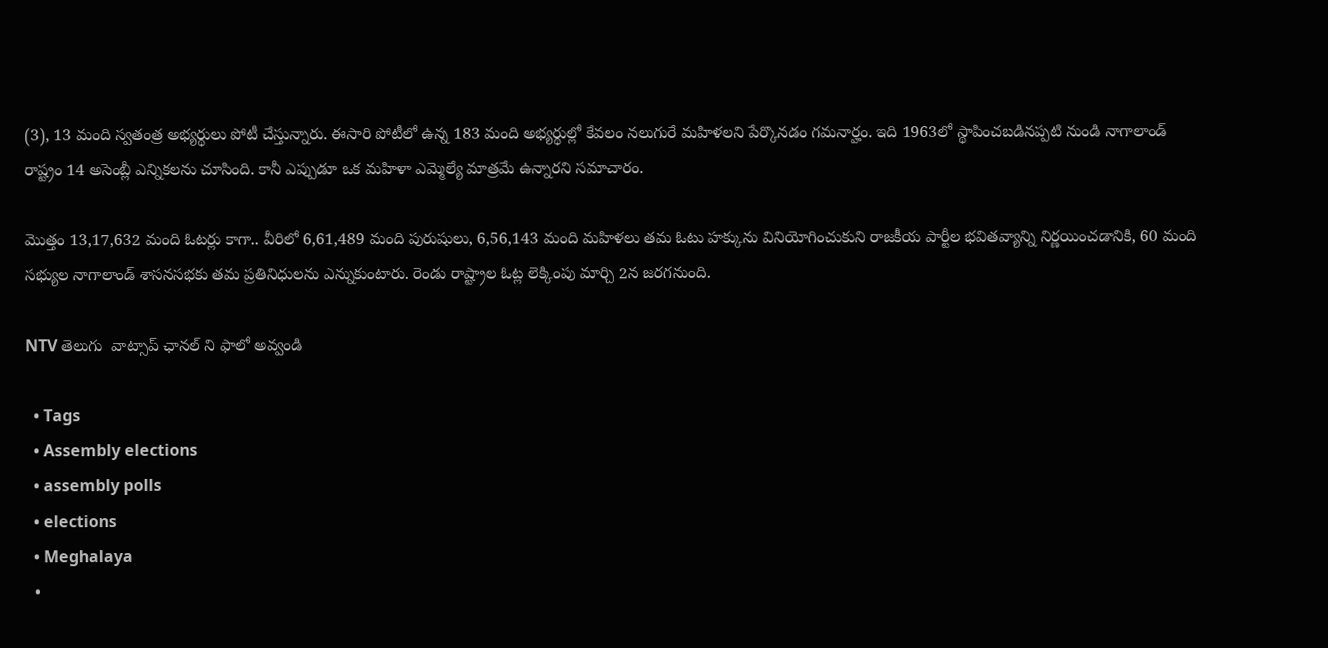(3), 13 మంది స్వతంత్ర అభ్యర్థులు పోటీ చేస్తున్నారు. ఈసారి పోటీలో ఉన్న 183 మంది అభ్యర్థుల్లో కేవలం నలుగురే మహిళలని పేర్కొనడం గమనార్హం. ఇది 1963లో స్థాపించబడినప్పటి నుండి నాగాలాండ్ రాష్ట్రం 14 అసెంబ్లీ ఎన్నికలను చూసింది. కానీ ఎప్పుడూ ఒక మహిళా ఎమ్మెల్యే మాత్రమే ఉన్నారని సమాచారం.

మొత్తం 13,17,632 మంది ఓటర్లు కాగా.. వీరిలో 6,61,489 మంది పురుషులు, 6,56,143 మంది మహిళలు తమ ఓటు హక్కును వినియోగించుకుని రాజకీయ పార్టీల భవితవ్యాన్ని నిర్ణయించడానికి, 60 మంది సభ్యుల నాగాలాండ్ శాసనసభకు తమ ప్రతినిధులను ఎన్నుకుంటారు. రెండు రాష్ట్రాల ఓట్ల లెక్కింపు మార్చి 2న జరగనుంది.

NTV తెలుగు  వాట్సాప్ ఛానల్ ని ఫాలో అవ్వండి

  • Tags
  • Assembly elections
  • assembly polls
  • elections
  • Meghalaya
  •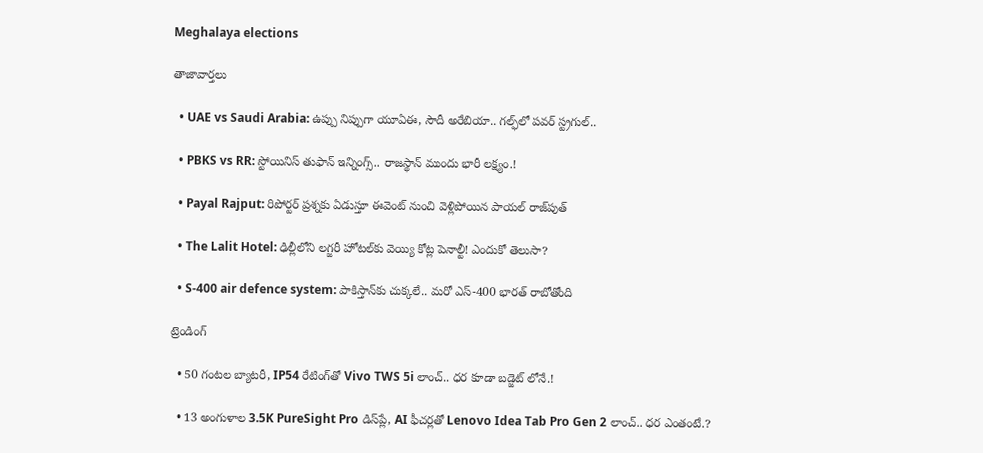Meghalaya elections

తాజావార్తలు

  • UAE vs Saudi Arabia: ఉప్పు నిప్పుగా యూఏఈ, సౌదీ అరేబియా.. గల్ఫ్‌లో పవర్ స్ట్రగుల్..

  • PBKS vs RR: స్టోయినిస్ తుఫాన్‌ ఇన్నింగ్స్.. రాజస్థాన్‌ ముందు భారీ లక్ష్యం.!

  • Payal Rajput: రిపోర్టర్ ప్రశ్నకు ఏడుస్తూ ఈవెంట్ నుంచి వెళ్లిపోయిన పాయల్ రాజ్‌పుత్

  • The Lalit Hotel: ఢిల్లీలోని లగ్జరీ హోటల్‌కు వెయ్యి కోట్ల పెనాల్టీ! ఎందుకో తెలుసా?

  • S-400 air defence system: పాకిస్తాన్‌కు చుక్కలే.. మరో ఎస్-400 భారత్ రాబోతోంది

ట్రెండింగ్‌

  • 50 గంటల బ్యాటరీ, IP54 రేటింగ్‌తో Vivo TWS 5i లాంచ్.. ధర కూడా బడ్జెట్ లోనే.!

  • 13 అంగుళాల 3.5K PureSight Pro డిస్‌ప్లే, AI ఫీచర్లతో Lenovo Idea Tab Pro Gen 2 లాంచ్.. ధర ఎంతంటే.?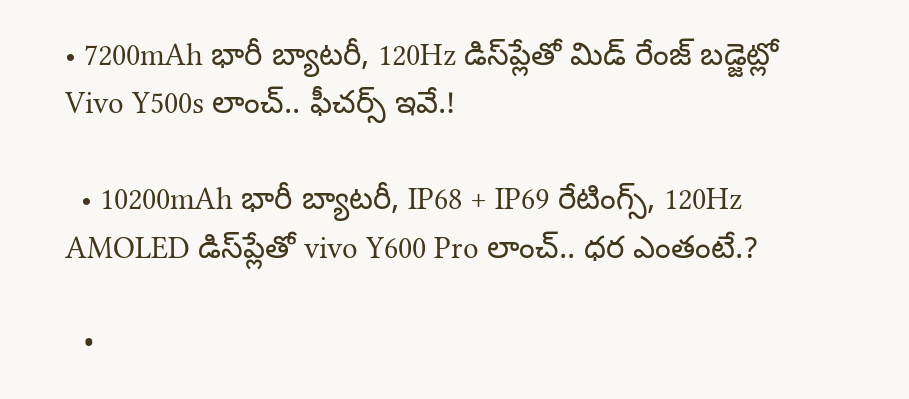• 7200mAh భారీ బ్యాటరీ, 120Hz డిస్‌ప్లేతో మిడ్ రేంజ్ బడ్జెట్లో Vivo Y500s లాంచ్.. ఫీచర్స్ ఇవే.!

  • 10200mAh భారీ బ్యాటరీ, IP68 + IP69 రేటింగ్స్‌, 120Hz AMOLED డిస్‌ప్లేతో vivo Y600 Pro లాంచ్.. ధర ఎంతంటే.?

  •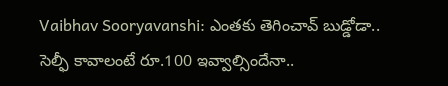Vaibhav Sooryavanshi: ఎంతకు తెగించావ్ బుడ్డోడా.. సెల్ఫీ కావాలంటే రూ.100 ఇవ్వాల్సిందేనా..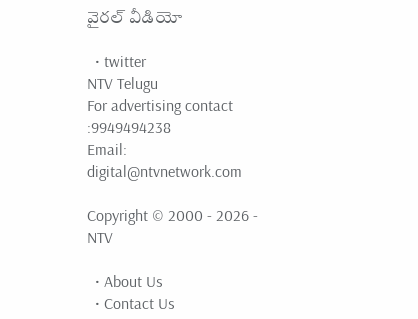వైరల్ వీడియో

  • twitter
NTV Telugu
For advertising contact :9949494238
Email: digital@ntvnetwork.com

Copyright © 2000 - 2026 - NTV

  • About Us
  • Contact Us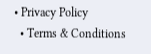• Privacy Policy
  • Terms & Conditions